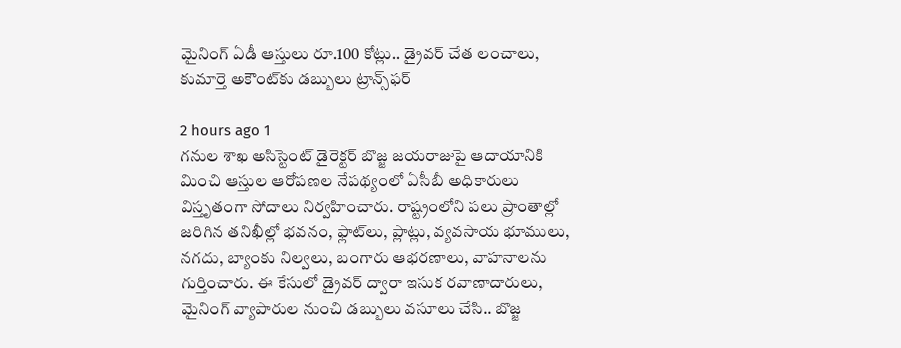మైనింగ్ ఏడీ ఆస్తులు రూ.100 కోట్లు.. డ్రైవర్ చేత లంచాలు, కుమార్తె అకౌంట్‌కు డబ్బులు ట్రాన్స్‌ఫర్

2 hours ago 1
గనుల శాఖ అసిస్టెంట్‌ డైరెక్టర్‌ బొజ్జ జయరాజుపై ఆదాయానికి మించి ఆస్తుల ఆరోపణల నేపథ్యంలో ఏసీబీ అధికారులు విస్తృతంగా సోదాలు నిర్వహించారు. రాష్ట్రంలోని పలు ప్రాంతాల్లో జరిగిన తనిఖీల్లో భవనం, ఫ్లాట్‌లు, ప్లాట్లు, వ్యవసాయ భూములు, నగదు, బ్యాంకు నిల్వలు, బంగారు ఆభరణాలు, వాహనాలను గుర్తించారు. ఈ కేసులో డ్రైవర్‌ ద్వారా ఇసుక రవాణాదారులు, మైనింగ్‌ వ్యాపారుల నుంచి డబ్బులు వసూలు చేసి.. బొజ్జ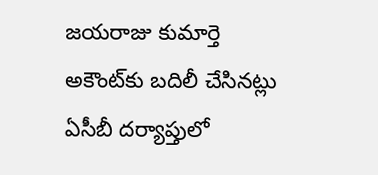జయరాజు కుమార్తె అకౌంట్‌కు బదిలీ చేసినట్లు ఏసీబీ దర్యాప్తులో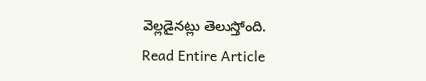వెల్లడైనట్లు తెలుస్తోంది.
Read Entire Article